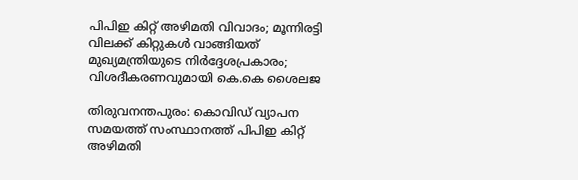പിപിഇ കിറ്റ് അഴിമതി വിവാദം; മൂന്നിരട്ടി വിലക്ക്‌ കിറ്റുകള്‍ വാങ്ങിയത് മുഖ്യമന്ത്രിയുടെ നിര്‍ദ്ദേശപ്രകാരം; വിശദീകരണവുമായി കെ.കെ ശൈലജ

തിരുവനന്തപുരം: കൊവിഡ് വ്യാപന സമയത്ത് സംസ്ഥാനത്ത് പിപിഇ കിറ്റ് അഴിമതി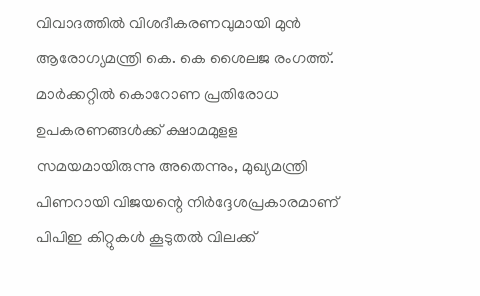വിവാദത്തില്‍ വിശദീകരണവുമായി മുന്‍ ആരോഗ്യമന്ത്രി കെ. കെ ശൈലജ രംഗത്ത്. മാര്‍ക്കറ്റില്‍ കൊറോണ പ്രതിരോധ ഉപകരണങ്ങള്‍ക്ക് ക്ഷാമമുളള സമയമായിരുന്നു അതെന്നും, മുഖ്യമന്ത്രി പിണറായി വിജയന്റെ നിര്‍ദ്ദേശപ്രകാരമാണ് പിപിഇ കിറ്റുകള്‍ കൂടുതല്‍ വിലക്ക്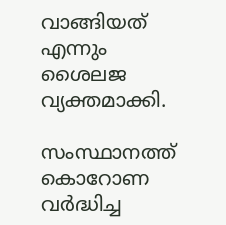വാങ്ങിയത് എന്നും ശൈലജ വ്യക്തമാക്കി.

സംസ്ഥാനത്ത് കൊറോണ വര്‍ദ്ധിച്ച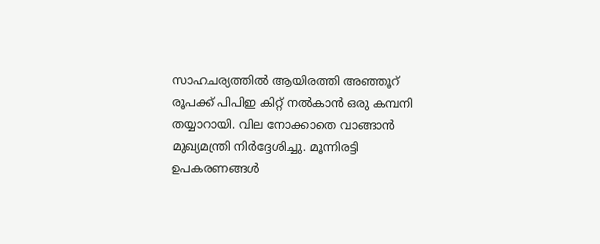സാഹചര്യത്തില്‍ ആയിരത്തി അഞ്ഞൂറ് രൂപക്ക് പിപിഇ കിറ്റ് നല്‍കാന്‍ ഒരു കമ്പനി തയ്യാറായി. വില നോക്കാതെ വാങ്ങാന്‍ മുഖ്യമന്ത്രി നിര്‍ദ്ദേശിച്ചു. മൂന്നിരട്ടി ഉപകരണങ്ങള്‍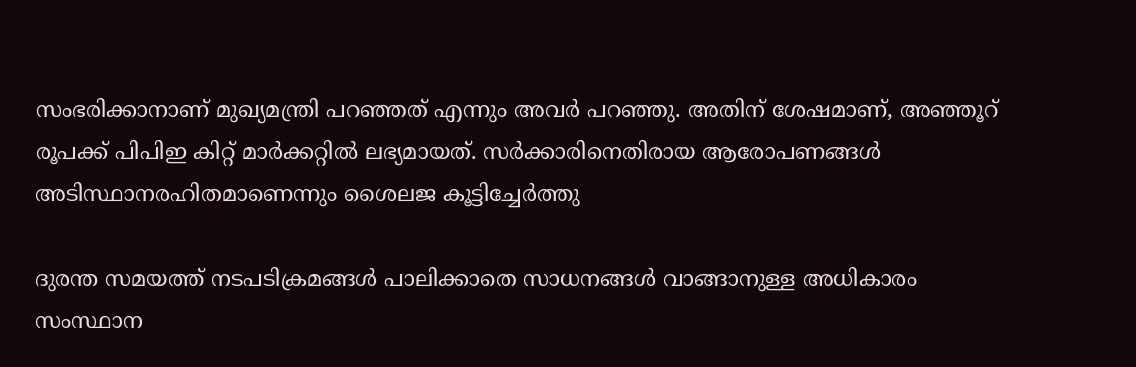സംഭരിക്കാനാണ് മുഖ്യമന്ത്രി പറഞ്ഞത് എന്നും അവര്‍ പറഞ്ഞു. അതിന് ശേഷമാണ്, അഞ്ഞൂറ് രൂപക്ക്‌ പിപിഇ കിറ്റ് മാര്‍ക്കറ്റില്‍ ലഭ്യമായത്. സര്‍ക്കാരിനെതിരായ ആരോപണങ്ങള്‍ അടിസ്ഥാനരഹിതമാണെന്നും ശൈലജ കൂട്ടിച്ചേര്‍ത്തു

ദുരന്ത സമയത്ത് നടപടിക്രമങ്ങള്‍ പാലിക്കാതെ സാധനങ്ങള്‍ വാങ്ങാനുള്ള അധികാരം സംസ്ഥാന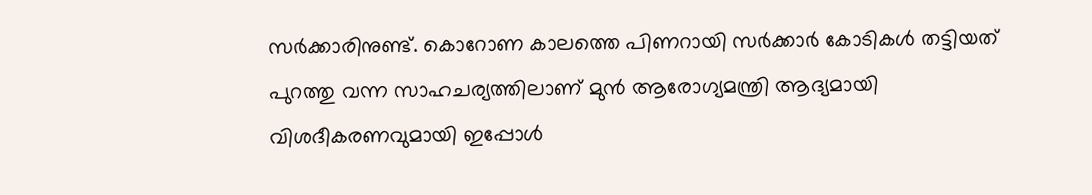സര്‍ക്കാരിനുണ്ട്. കൊറോണ കാലത്തെ പിണറായി സര്‍ക്കാര്‍ കോടികള്‍ തട്ടിയത് പുറത്തു വന്ന സാഹചര്യത്തിലാണ് മുന്‍ ആരോഗ്യമന്ത്രി ആദ്യമായി വിശദീകരണവുമായി ഇപ്പോള്‍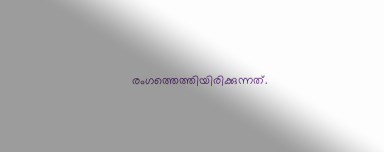രംഗത്തെത്തിയിരിക്കുന്നത്.